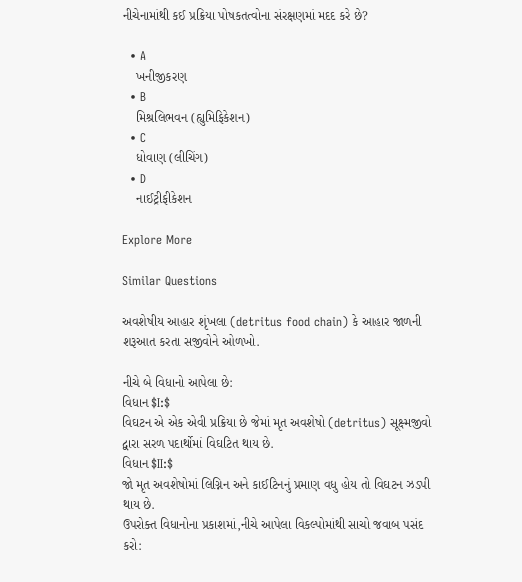નીચેનામાંથી કઈ પ્રક્રિયા પોષકતત્વોના સંરક્ષણમાં મદદ કરે છે?

  • A
    ખનીજીકરણ
  • B
    મિશ્રલિભવન (હ્યુમિફિકેશન)
  • C
    ધોવાણ (લીચિંગ)
  • D
    નાઈટ્રીફીકેશન

Explore More

Similar Questions

અવશેષીય આહાર શૃંખલા (detritus food chain) કે આહાર જાળની શરૂઆત કરતા સજીવોને ઓળખો.

નીચે બે વિધાનો આપેલા છે:
વિધાન $I:$
વિઘટન એ એક એવી પ્રક્રિયા છે જેમાં મૃત અવશેષો (detritus) સૂક્ષ્મજીવો દ્વારા સરળ પદાર્થોમાં વિઘટિત થાય છે.
વિધાન $II:$
જો મૃત અવશેષોમાં લિગ્નિન અને કાઈટિનનું પ્રમાણ વધુ હોય તો વિઘટન ઝડપી થાય છે.
ઉપરોક્ત વિધાનોના પ્રકાશમાં,નીચે આપેલા વિકલ્પોમાંથી સાચો જવાબ પસંદ કરો: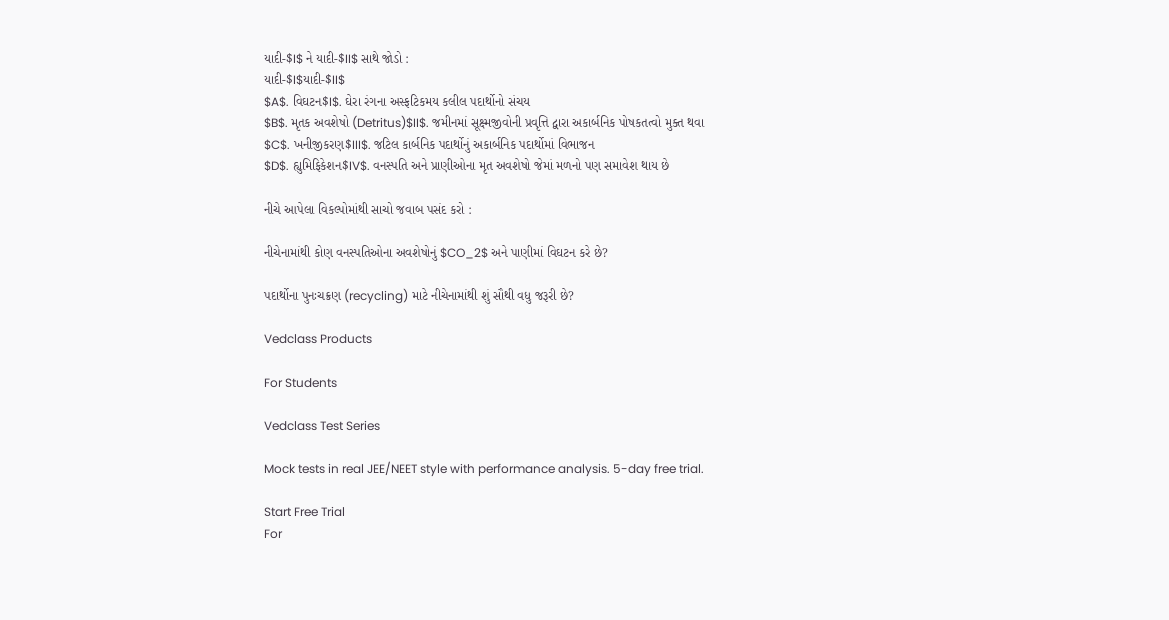યાદી-$I$ ને યાદી-$II$ સાથે જોડો :
યાદી-$I$યાદી-$II$
$A$. વિઘટન$I$. ઘેરા રંગના અસ્ફટિકમય કલીલ પદાર્થોનો સંચય
$B$. મૃતક અવશેષો (Detritus)$II$. જમીનમાં સૂક્ષ્મજીવોની પ્રવૃત્તિ દ્વારા અકાર્બનિક પોષકતત્વો મુક્ત થવા
$C$. ખનીજીકરણ$III$. જટિલ કાર્બનિક પદાર્થોનું અકાર્બનિક પદાર્થોમાં વિભાજન
$D$. હ્યુમિફિકેશન$IV$. વનસ્પતિ અને પ્રાણીઓના મૃત અવશેષો જેમાં મળનો પણ સમાવેશ થાય છે

નીચે આપેલા વિકલ્પોમાંથી સાચો જવાબ પસંદ કરો :

નીચેનામાંથી કોણ વનસ્પતિઓના અવશેષોનું $CO_2$ અને પાણીમાં વિઘટન કરે છે?

પદાર્થોના પુનઃચક્રણ (recycling) માટે નીચેનામાંથી શું સૌથી વધુ જરૂરી છે?

Vedclass Products

For Students

Vedclass Test Series

Mock tests in real JEE/NEET style with performance analysis. 5-day free trial.

Start Free Trial
For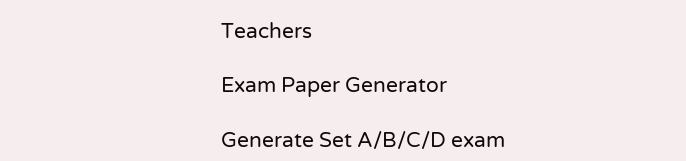Teachers

Exam Paper Generator

Generate Set A/B/C/D exam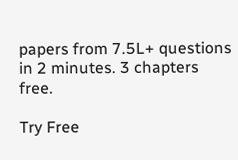papers from 7.5L+ questions in 2 minutes. 3 chapters free.

Try Free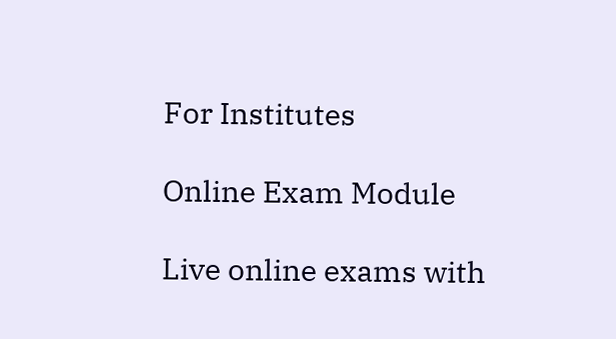For Institutes

Online Exam Module

Live online exams with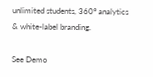unlimited students, 360° analytics & white-label branding.

See Demo